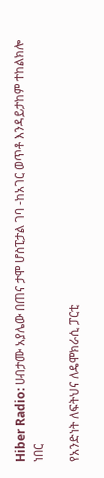Hiber Radio: ሀብታሙ አያሌው በጠና ታሞ ሆስፒታል ገባ -ከአገር ወጥቶ እንዳይታከም ተከልክሎ ነበር

የአንድነት ለፍትህና ለዴሞክራሲ ፓርቲ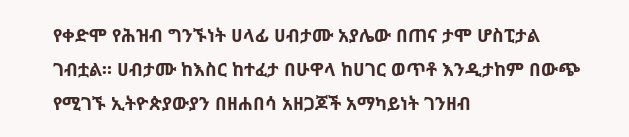የቀድሞ የሕዝብ ግንኙነት ሀላፊ ሀብታሙ አያሌው በጠና ታሞ ሆስፒታል ገብቷል። ሀብታሙ ከእስር ከተፈታ በሁዋላ ከሀገር ወጥቶ እንዲታከም በውጭ የሚገኙ ኢትዮጵያውያን በዘሐበሳ አዘጋጆች አማካይነት ገንዘብ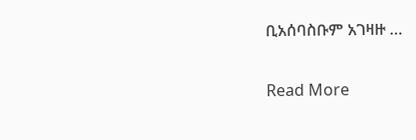ቢአሰባስቡም አገዛዙ …

Read More